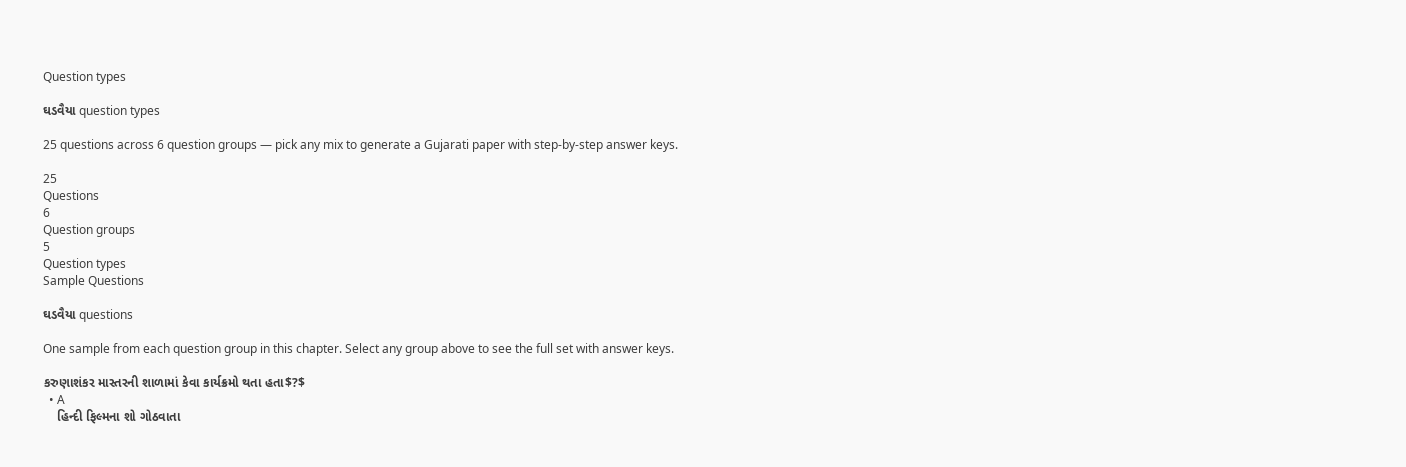Question types

ઘડવૈયા question types

25 questions across 6 question groups — pick any mix to generate a Gujarati paper with step-by-step answer keys.

25
Questions
6
Question groups
5
Question types
Sample Questions

ઘડવૈયા questions

One sample from each question group in this chapter. Select any group above to see the full set with answer keys.

કરુણાશંકર માસ્તરની શાળામાં કેવા કાર્યક્રમો થતા હતા$?$
  • A
    હિન્દી ફિલ્મના શો ગોઠવાતા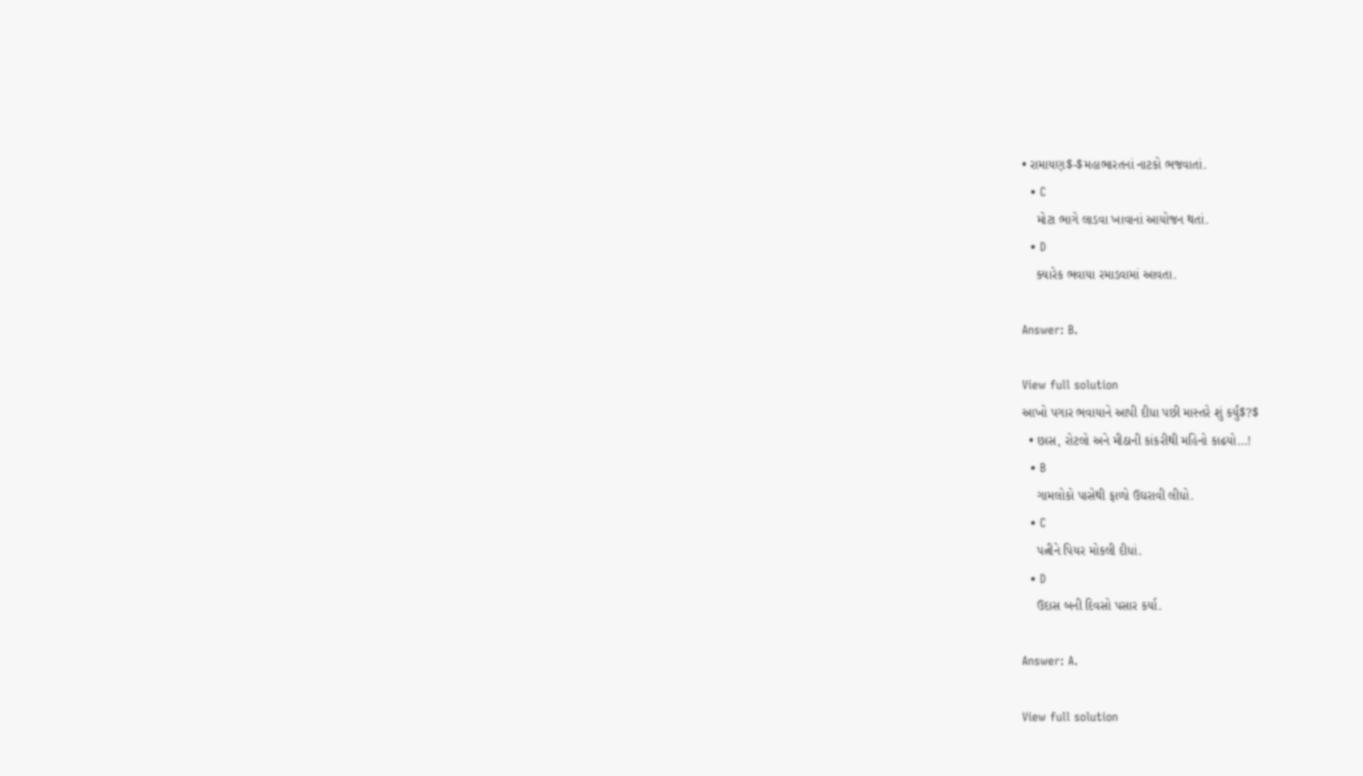• રામાયણ$-$મહાભારતનાં નાટકો ભજવાતાં.
  • C
    મોટા ભાગે લાડવા ખાવાનાં આયોજન થતાં.
  • D
    ક્યારેક ભવાયા રમાડવામાં આવતા.

Answer: B.

View full solution
આખો પગાર ભવાયાને આપી દીધા પછી માસ્તરે શું કર્યું$?$
  • છાસ, રોટલો અને મીઠાની કાંકરીથી મહિનો કાઢયો…!
  • B
    ગામલોકો પાસેથી ફાળો ઉઘરાવી લીધો.
  • C
    પત્નીને પિયર મોકલી દીધાં.
  • D
    ઉદાસ બની દિવસો પસાર કર્યા.

Answer: A.

View full solution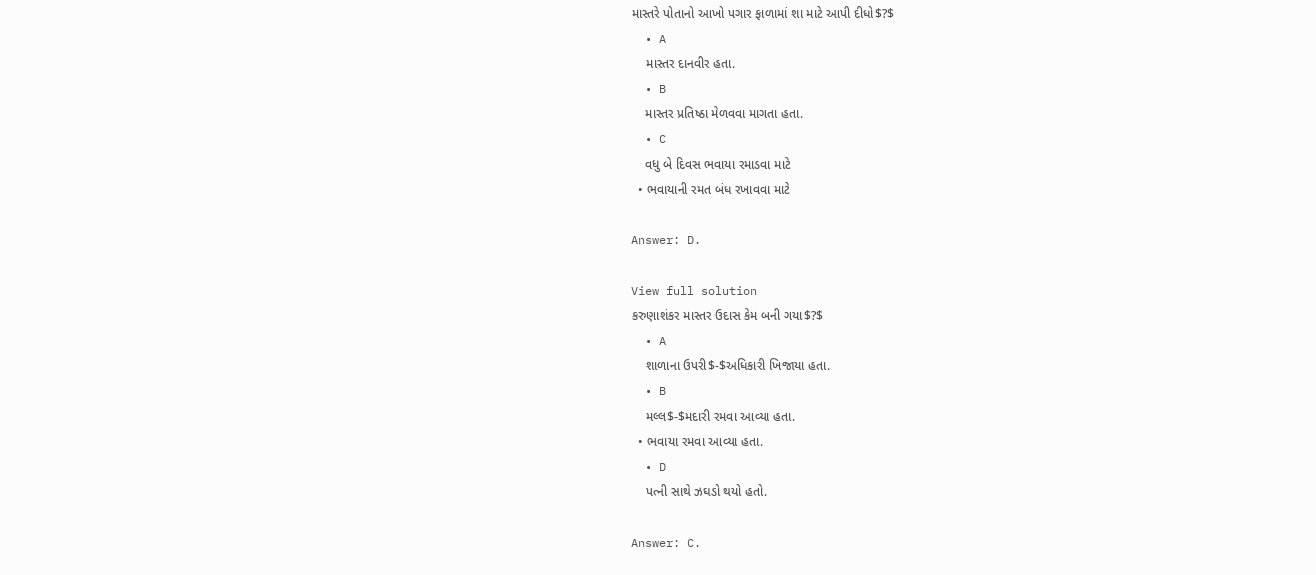માસ્તરે પોતાનો આખો પગાર ફાળામાં શા માટે આપી દીધો$?$
  • A
    માસ્તર દાનવીર હતા.
  • B
    માસ્તર પ્રતિષ્ઠા મેળવવા માગતા હતા.
  • C
    વધુ બે દિવસ ભવાયા રમાડવા માટે
  • ભવાયાની રમત બંધ રખાવવા માટે

Answer: D.

View full solution
કરુણાશંકર માસ્તર ઉદાસ કેમ બની ગયા$?$
  • A
    શાળાના ઉપરી$-$અધિકારી ખિજાયા હતા.
  • B
    મલ્લ$-$મદારી રમવા આવ્યા હતા.
  • ભવાયા રમવા આવ્યા હતા.
  • D
    પત્ની સાથે ઝઘડો થયો હતો.

Answer: C.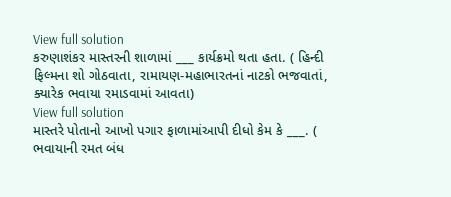View full solution
કરુણાશંકર માસ્તરની શાળામાં ___ કાર્યક્રમો થતા હતા. ( હિન્દી ફિલ્મના શો ગોઠવાતા, રામાયણ-મહાભારતનાં નાટકો ભજવાતાં, ક્યારેક ભવાયા રમાડવામાં આવતા)
View full solution
માસ્તરે પોતાનો આખો પગાર ફાળામાંઆપી દીધો કેમ કે ___. ( ભવાયાની રમત બંધ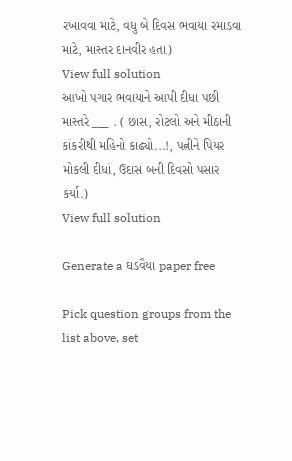રખાવવા માટે, વધુ બે દિવસ ભવાયા રમાડવા માટે, માસ્તર દાનવીર હતા)
View full solution
આખો પગાર ભવાયાને આપી દીધા પછી માસ્તરે ___ . ( છાસ, રોટલો અને મીઠાની કાંકરીથી મહિનો કાઢ્યો...!, પત્નીને પિયર મોકલી દીધાં, ઉદાસ બની દિવસો પસાર કર્યા.)
View full solution

Generate a ઘડવૈયા paper free

Pick question groups from the list above, set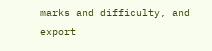marks and difficulty, and export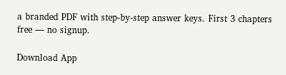a branded PDF with step-by-step answer keys. First 3 chapters free — no signup.

Download App